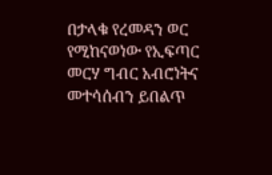በታላቁ የረመዳን ወር የሚከናወነው የኢፍጣር መርሃ ግብር አብሮነትና መተሳሰብን ይበልጥ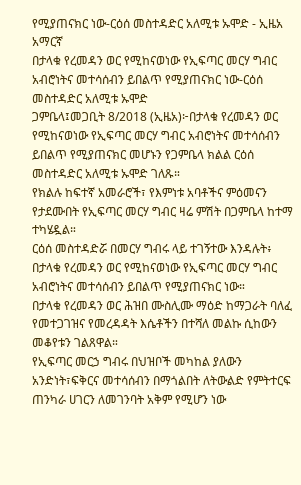የሚያጠናክር ነው-ርዕሰ መስተዳድር አለሚቱ ኡሞድ - ኢዜአ አማርኛ
በታላቁ የረመዳን ወር የሚከናወነው የኢፍጣር መርሃ ግብር አብሮነትና መተሳሰብን ይበልጥ የሚያጠናክር ነው-ርዕሰ መስተዳድር አለሚቱ ኡሞድ
ጋምቤላ፤መጋቢት 8/2018 (ኢዜአ)፦በታላቁ የረመዳን ወር የሚከናወነው የኢፍጣር መርሃ ግብር አብሮነትና መተሳሰብን ይበልጥ የሚያጠናክር መሆኑን የጋምቤላ ክልል ርዕሰ መስተዳድር አለሚቱ ኡሞድ ገለጹ።
የክልሉ ከፍተኛ አመራሮች፣ የእምነቱ አባቶችና ምዕመናን የታደሙበት የኢፍጣር መርሃ ግብር ዛሬ ምሽት በጋምቤላ ከተማ ተካሄዷል።
ርዕሰ መስተዳድሯ በመርሃ ግብሩ ላይ ተገኝተው እንዳሉት፥ በታላቁ የረመዳን ወር የሚከናወነው የኢፍጣር መርሃ ግብር አብሮነትና መተሳሰብን ይበልጥ የሚያጠናክር ነው።
በታላቁ የረመዳን ወር ሕዝበ ሙስሊሙ ማዕድ ከማጋራት ባለፈ የመተጋገዝና የመረዳዳት እሴቶችን በተሻለ መልኩ ሲከውን መቆየቱን ገልጸዋል።
የኢፍጣር መርኃ ግብሩ በህዝቦች መካከል ያለውን አንድነት፣ፍቅርና መተሳሰብን በማጎልበት ለትውልድ የምትተርፍ ጠንካራ ሀገርን ለመገንባት አቅም የሚሆን ነው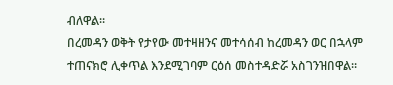ብለዋል።
በረመዳን ወቅት የታየው መተዛዘንና መተሳሰብ ከረመዳን ወር በኋላም ተጠናክሮ ሊቀጥል እንደሚገባም ርዕሰ መስተዳድሯ አስገንዝበዋል።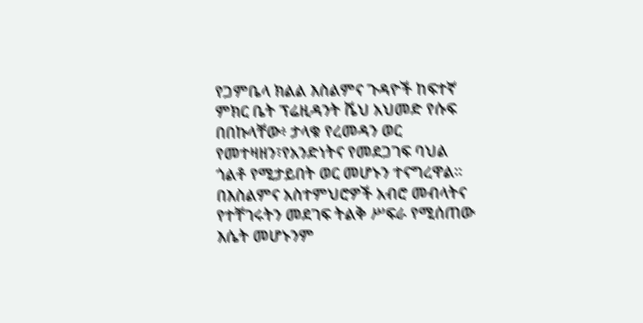የጋምቤላ ክልል እስልምና ጉዳዮች ከፍተኛ ምክር ቤት ፕሬዚዳንት ሼህ አህመድ የሱፍ በበኩላቸው፥ ታላቁ የረመዳን ወር የመተዛዘን፣የአንድነትና የመደጋገፍ ባህል ጎልቶ የሚታይበት ወር መሆኑን ተናግረዋል።
በእስልምና አስተምህሮዎች አብሮ መብላትና የተቸገሩትን መደገፍ ትልቅ ሥፍራ የሚሰጠው እሴት መሆኑንም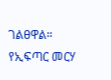ገልፀዋል።
የኢፍጣር መርሃ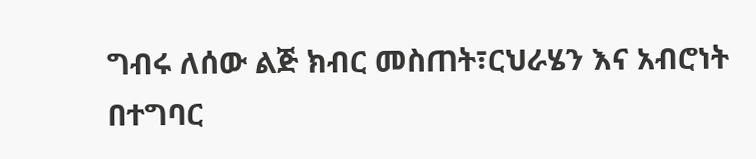ግብሩ ለሰው ልጅ ክብር መስጠት፣ርህራሄን እና አብሮነት በተግባር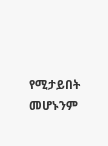የሚታይበት መሆኑንም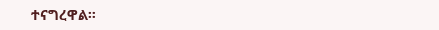ተናግረዋል።